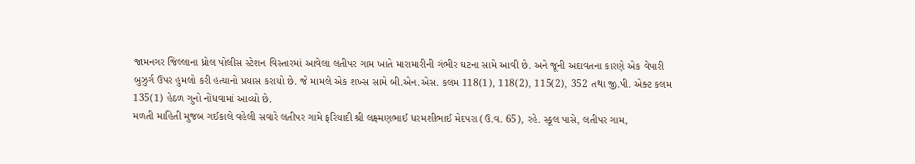જામનગર જિલ્લાના ધ્રોલ પોલીસ સ્ટેશન વિસ્તારમાં આવેલા લતીપર ગામ ખાતે મારામારીની ગંભીર ઘટના સામે આવી છે. અને જૂની અદાવતના કારણે એક વેપારી બુઝુર્ગ ઉપર હુમલો કરી હત્યાનો પ્રયાસ કરાયો છે. જે મામલે એક શખ્સ સામે બી.એન.એસ. કલમ 118(1), 118(2), 115(2), 352 તથા જી.પી. એક્ટ કલમ 135(1) હેઠળ ગુનો નોંધવામાં આવ્યો છે.
મળતી માહિતી મુજબ ગઈકાલે વહેલી સવારે લતીપર ગામે ફરિયાદી શ્રી લક્ષ્મણભાઈ ધરમશીભાઈ મેદપરા (ઉ.વ. 65), રહે. સ્કૂલ પાસે, લતીપર ગામ,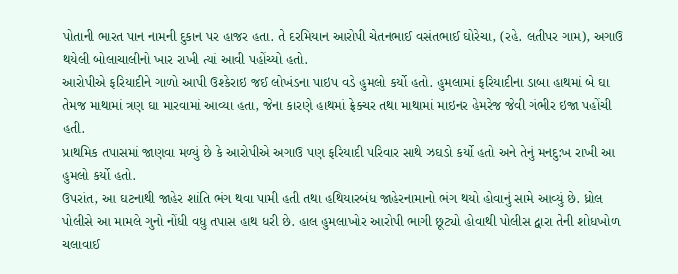પોતાની ભારત પાન નામની દુકાન પર હાજર હતા. તે દરમિયાન આરોપી ચેતનભાઈ વસંતભાઈ ઘોરેચા, (રહે. લતીપર ગામ), અગાઉ થયેલી બોલાચાલીનો ખાર રાખી ત્યાં આવી પહોંચ્યો હતો.
આરોપીએ ફરિયાદીને ગાળો આપી ઉશ્કેરાઇ જઈ લોખંડના પાઇપ વડે હુમલો કર્યો હતો. હુમલામાં ફરિયાદીના ડાબા હાથમાં બે ઘા તેમજ માથામાં ત્રણ ઘા મારવામાં આવ્યા હતા, જેના કારણે હાથમાં ફ્રેક્ચર તથા માથામાં માઇનર હેમરેજ જેવી ગંભીર ઇજા પહોંચી હતી.
પ્રાથમિક તપાસમાં જાણવા મળ્યું છે કે આરોપીએ અગાઉ પણ ફરિયાદી પરિવાર સાથે ઝઘડો કર્યો હતો અને તેનું મનદુ:ખ રાખી આ હુમલો કર્યો હતો.
ઉપરાંત, આ ઘટનાથી જાહેર શાંતિ ભંગ થવા પામી હતી તથા હથિયારબંધ જાહેરનામાનો ભંગ થયો હોવાનું સામે આવ્યું છે. ધ્રોલ પોલીસે આ મામલે ગુનો નોંધી વધુ તપાસ હાથ ધરી છે. હાલ હુમલાખોર આરોપી ભાગી છૂટ્યો હોવાથી પોલીસ દ્વારા તેની શોધખોળ ચલાવાઈ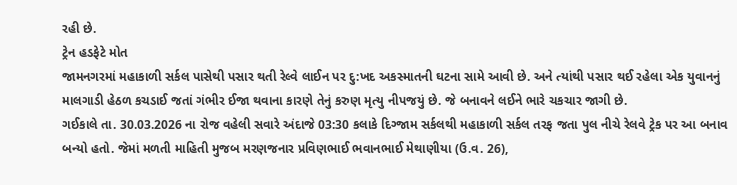રહી છે.
ટ્રેન હડફેટે મોત
જામનગરમાં મહાકાળી સર્કલ પાસેથી પસાર થતી રેલ્વે લાઈન પર દુ:ખદ અકસ્માતની ઘટના સામે આવી છે. અને ત્યાંથી પસાર થઈ રહેલા એક યુવાનનું માલગાડી હેઠળ કચડાઈ જતાં ગંભીર ઈજા થવાના કારણે તેનું કરુણ મૃત્યુ નીપજયું છે. જે બનાવને લઈને ભારે ચકચાર જાગી છે.
ગઈકાલે તા. 30.03.2026 ના રોજ વહેલી સવારે અંદાજે 03:30 કલાકે દિગ્જામ સર્કલથી મહાકાળી સર્કલ તરફ જતા પુલ નીચે રેલવે ટ્રેક પર આ બનાવ બન્યો હતો. જેમાં મળતી માહિતી મુજબ મરણજનાર પ્રવિણભાઈ ભવાનભાઈ મેથાણીયા (ઉ.વ. 26),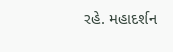રહે. મહાદર્શન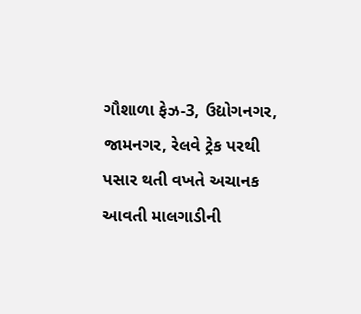ગૌશાળા ફેઝ-3, ઉદ્યોગનગર, જામનગર, રેલવે ટ્રેક પરથી પસાર થતી વખતે અચાનક આવતી માલગાડીની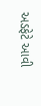અડફેટે આવી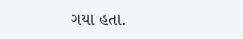ગયા હતા.